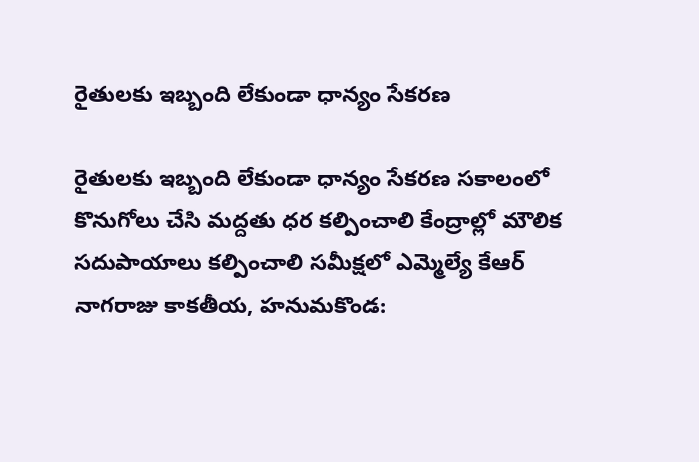రైతులకు ఇబ్బంది లేకుండా ధాన్యం సేకరణ

రైతులకు ఇబ్బంది లేకుండా ధాన్యం సేకరణ సకాలంలో కొనుగోలు చేసి మద్దతు ధర కల్పించాలి కేంద్రాల్లో మౌలిక సదుపాయాలు కల్పించాలి సమీక్షలో ఎమ్మెల్యే కేఆర్ నాగరాజు కాకతీయ, హనుమకొండ: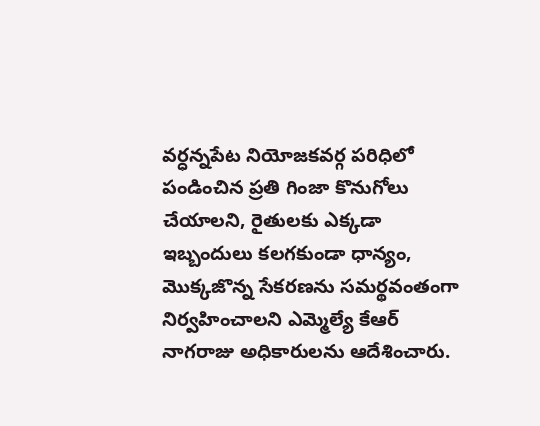వర్ధన్నపేట నియోజకవర్గ పరిధిలో పండించిన ప్రతి గింజా కొనుగోలు చేయాలని, రైతులకు ఎక్కడా ఇబ్బందులు కలగకుండా ధాన్యం, మొక్కజొన్న సేకరణను సమర్థవంతంగా నిర్వహించాలని ఎమ్మెల్యే కేఆర్ నాగరాజు అధికారులను ఆదేశించారు.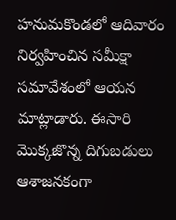హనుమకొండలో ఆదివారం నిర్వహించిన సమీక్షా సమావేశంలో ఆయన మాట్లాడారు. ఈసారి మొక్కజొన్న దిగుబడులు ఆశాజనకంగా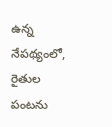ఉన్న నేపథ్యంలో, రైతుల పంటను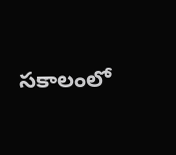సకాలంలో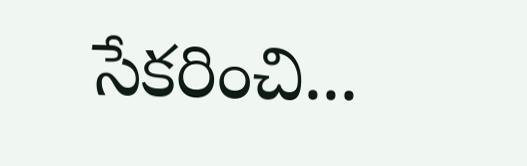సేకరించి...